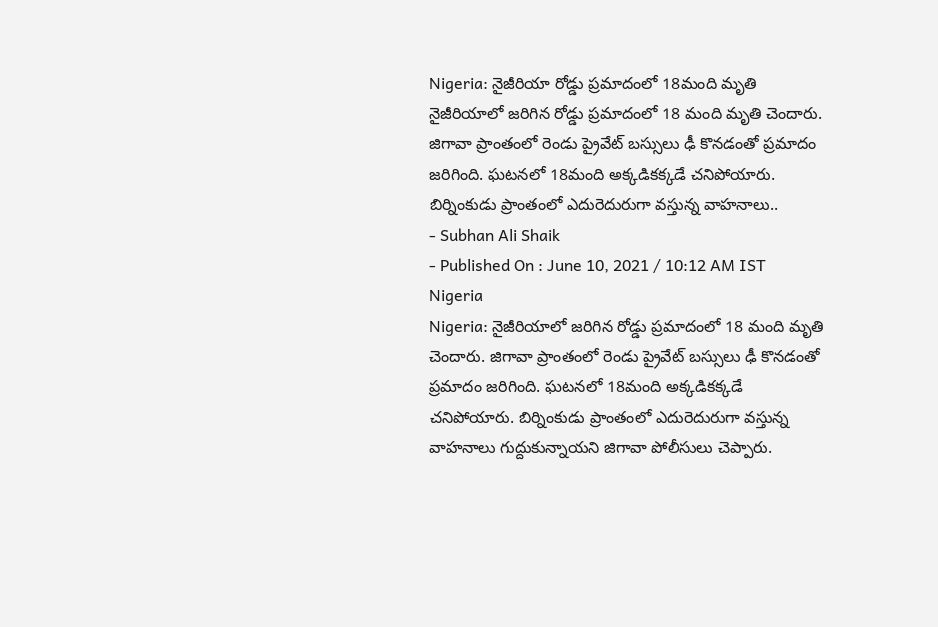Nigeria: నైజీరియా రోడ్డు ప్రమాదంలో 18మంది మృతి
నైజీరియాలో జరిగిన రోడ్డు ప్రమాదంలో 18 మంది మృతి చెందారు. జిగావా ప్రాంతంలో రెండు ప్రైవేట్ బస్సులు ఢీ కొనడంతో ప్రమాదం జరిగింది. ఘటనలో 18మంది అక్కడికక్కడే చనిపోయారు. బిర్నింకుడు ప్రాంతంలో ఎదురెదురుగా వస్తున్న వాహనాలు..
- Subhan Ali Shaik
- Published On : June 10, 2021 / 10:12 AM IST
Nigeria
Nigeria: నైజీరియాలో జరిగిన రోడ్డు ప్రమాదంలో 18 మంది మృతి చెందారు. జిగావా ప్రాంతంలో రెండు ప్రైవేట్ బస్సులు ఢీ కొనడంతో ప్రమాదం జరిగింది. ఘటనలో 18మంది అక్కడికక్కడే చనిపోయారు. బిర్నింకుడు ప్రాంతంలో ఎదురెదురుగా వస్తున్న వాహనాలు గుద్దుకున్నాయని జిగావా పోలీసులు చెప్పారు.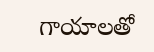గాయాలతో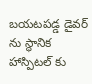బయటపడ్డ డైవర్ ను స్థానిక హాస్పిటల్ కు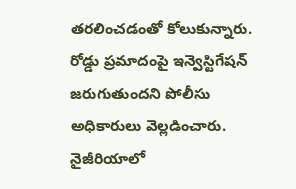తరలించడంతో కోలుకున్నారు. రోడ్డు ప్రమాదంపై ఇన్వెస్టిగేషన్ జరుగుతుందని పోలీసు అధికారులు వెల్లడించారు. నైజీరియాలో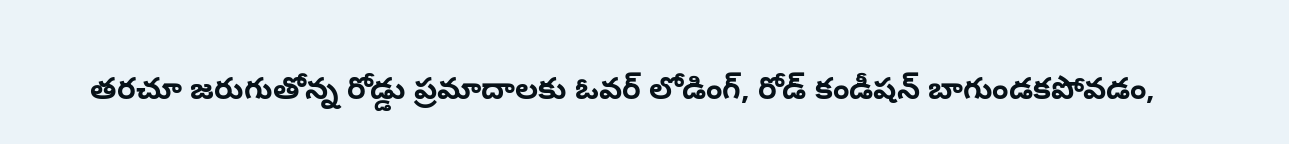తరచూ జరుగుతోన్న రోడ్డు ప్రమాదాలకు ఓవర్ లోడింగ్, రోడ్ కండీషన్ బాగుండకపోవడం,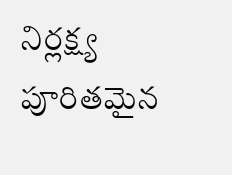నిర్లక్ష్య పూరితమైన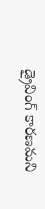డ్రైవింగ్ కారణమని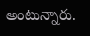అంటున్నారు.